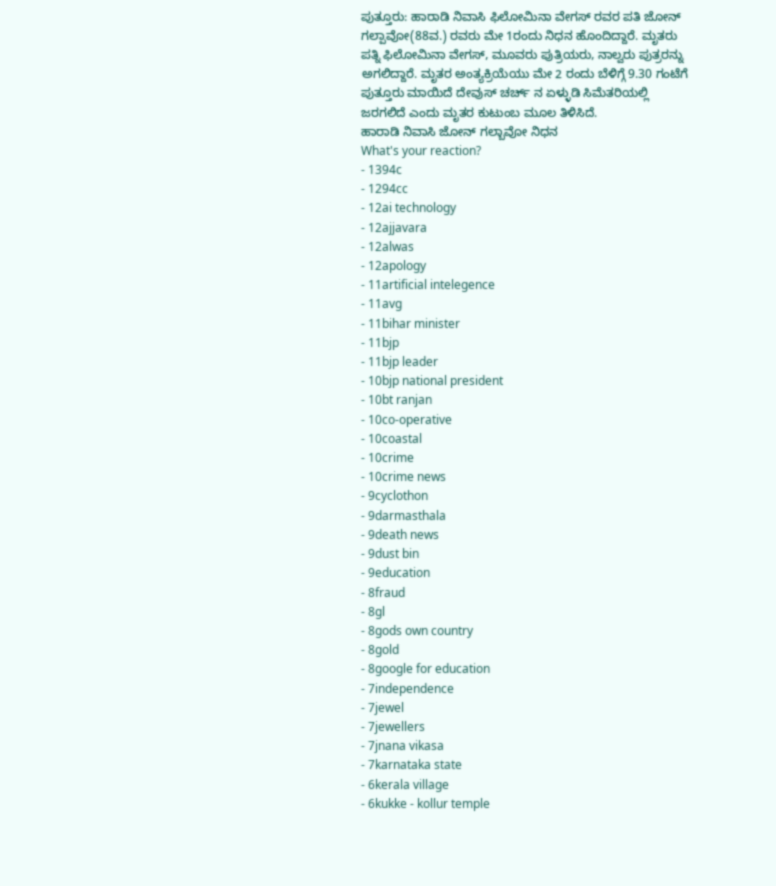ಪುತ್ತೂರು: ಹಾರಾಡಿ ನಿವಾಸಿ ಫಿಲೋಮಿನಾ ವೇಗಸ್ ರವರ ಪತಿ ಜೋನ್ ಗಲ್ಪಾವೋ(88ವ.) ರವರು ಮೇ 1ರಂದು ನಿಧನ ಹೊಂದಿದ್ದಾರೆ. ಮೃತರು ಪತ್ನಿ ಫಿಲೋಮಿನಾ ವೇಗಸ್, ಮೂವರು ಪುತ್ರಿಯರು, ನಾಲ್ವರು ಪುತ್ರರನ್ನು ಅಗಲಿದ್ದಾರೆ. ಮೃತರ ಅಂತ್ಯಕ್ರಿಯೆಯು ಮೇ 2 ರಂದು ಬೆಳಿಗ್ಗೆ 9.30 ಗಂಟೆಗೆ ಪುತ್ತೂರು ಮಾಯಿದೆ ದೇವುಸ್ ಚರ್ಚ್ ನ ಏಳ್ಳುಡಿ ಸಿಮೆತರಿಯಲ್ಲಿ ಜರಗಲಿದೆ ಎಂದು ಮೃತರ ಕುಟುಂಬ ಮೂಲ ತಿಳಿಸಿದೆ.
ಹಾರಾಡಿ ನಿವಾಸಿ ಜೋನ್ ಗಲ್ಬಾವೋ ನಿಧನ
What's your reaction?
- 1394c
- 1294cc
- 12ai technology
- 12ajjavara
- 12alwas
- 12apology
- 11artificial intelegence
- 11avg
- 11bihar minister
- 11bjp
- 11bjp leader
- 10bjp national president
- 10bt ranjan
- 10co-operative
- 10coastal
- 10crime
- 10crime news
- 9cyclothon
- 9darmasthala
- 9death news
- 9dust bin
- 9education
- 8fraud
- 8gl
- 8gods own country
- 8gold
- 8google for education
- 7independence
- 7jewel
- 7jewellers
- 7jnana vikasa
- 7karnataka state
- 6kerala village
- 6kukke - kollur temple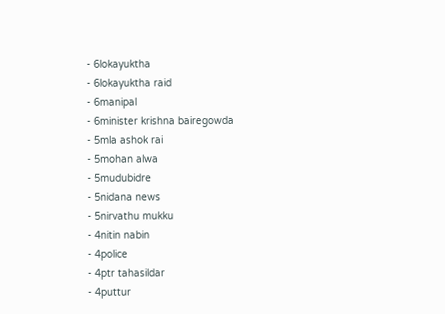- 6lokayuktha
- 6lokayuktha raid
- 6manipal
- 6minister krishna bairegowda
- 5mla ashok rai
- 5mohan alwa
- 5mudubidre
- 5nidana news
- 5nirvathu mukku
- 4nitin nabin
- 4police
- 4ptr tahasildar
- 4puttur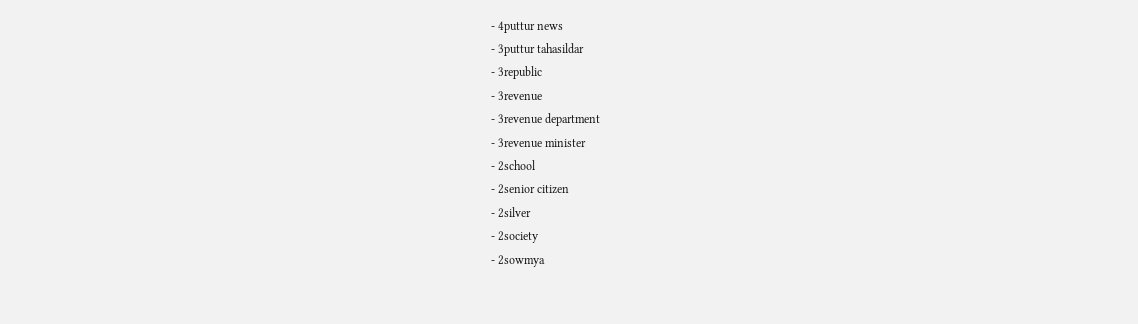- 4puttur news
- 3puttur tahasildar
- 3republic
- 3revenue
- 3revenue department
- 3revenue minister
- 2school
- 2senior citizen
- 2silver
- 2society
- 2sowmya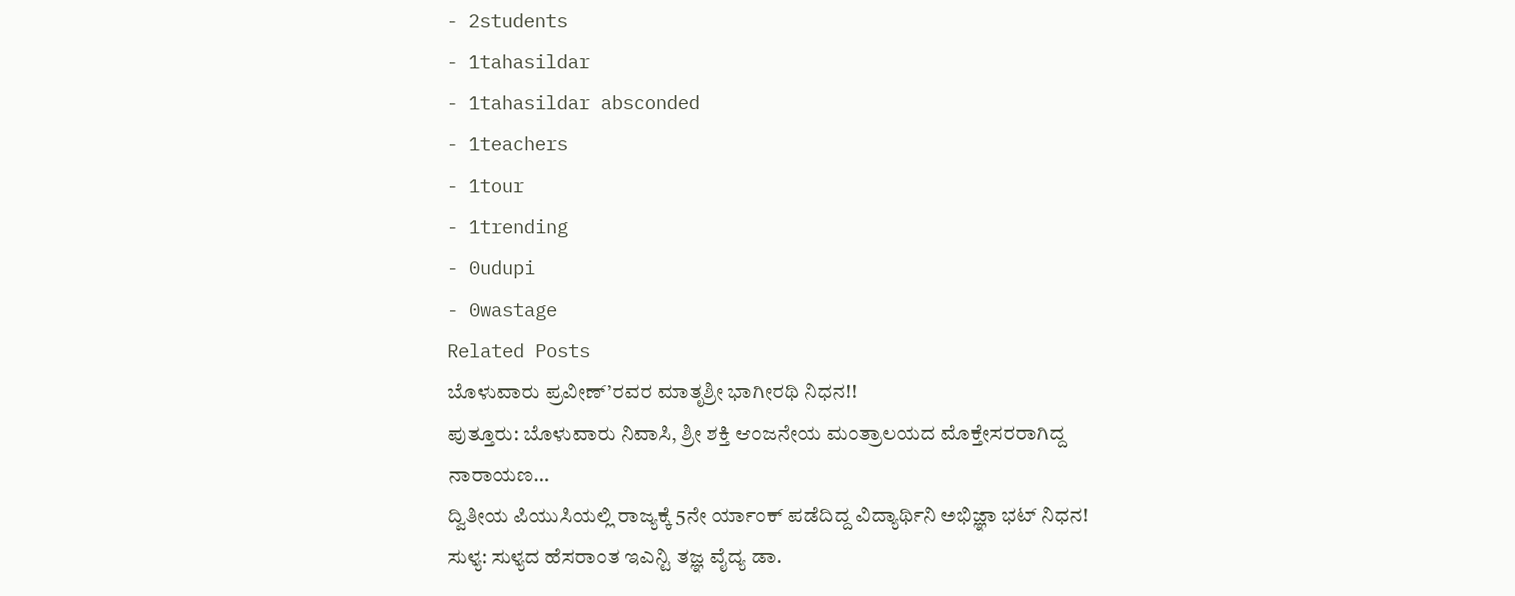- 2students
- 1tahasildar
- 1tahasildar absconded
- 1teachers
- 1tour
- 1trending
- 0udupi
- 0wastage
Related Posts
ಬೊಳುವಾರು ಪ್ರವೀಣ್’ರವರ ಮಾತೃಶ್ರೀ ಭಾಗೀರಥಿ ನಿಧನ!!
ಪುತ್ತೂರು: ಬೊಳುವಾರು ನಿವಾಸಿ, ಶ್ರೀ ಶಕ್ತಿ ಆಂಜನೇಯ ಮಂತ್ರಾಲಯದ ಮೊಕ್ತೇಸರರಾಗಿದ್ದ ನಾರಾಯಣ…
ದ್ವಿತೀಯ ಪಿಯುಸಿಯಲ್ಲಿ ರಾಜ್ಯಕ್ಕೆ 5ನೇ ರ್ಯಾಂಕ್ ಪಡೆದಿದ್ದ ವಿದ್ಯಾರ್ಥಿನಿ ಅಭಿಜ್ಞಾ ಭಟ್ ನಿಧನ!
ಸುಳ್ಯ: ಸುಳ್ಯದ ಹೆಸರಾಂತ ಇಎನ್ಟಿ ತಜ್ಞ ವೈದ್ಯ ಡಾ.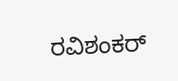ರವಿಶಂಕರ್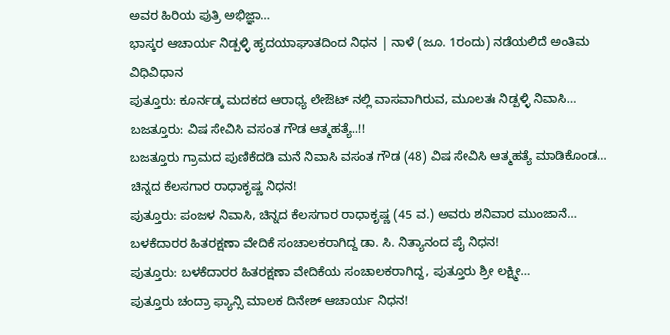ಅವರ ಹಿರಿಯ ಪುತ್ರಿ ಅಭಿಜ್ಞಾ…
ಭಾಸ್ಕರ ಆಚಾರ್ಯ ನಿಡ್ಪಳ್ಳಿ ಹೃದಯಾಘಾತದಿಂದ ನಿಧನ | ನಾಳೆ (ಜೂ. 1ರಂದು) ನಡೆಯಲಿದೆ ಅಂತಿಮ ವಿಧಿವಿಧಾನ
ಪುತ್ತೂರು: ಕೂರ್ನಡ್ಕ ಮದಕದ ಆರಾಧ್ಯ ಲೇಔಟ್ ನಲ್ಲಿ ವಾಸವಾಗಿರುವ, ಮೂಲತಃ ನಿಡ್ಪಳ್ಳಿ ನಿವಾಸಿ…
ಬಜತ್ತೂರು: ವಿಷ ಸೇವಿಸಿ ವಸಂತ ಗೌಡ ಆತ್ಮಹತ್ಯೆ..!!
ಬಜತ್ತೂರು ಗ್ರಾಮದ ಪುಣಿಕೆದಡಿ ಮನೆ ನಿವಾಸಿ ವಸಂತ ಗೌಡ (48) ವಿಷ ಸೇವಿಸಿ ಆತ್ಮಹತ್ಯೆ ಮಾಡಿಕೊಂಡ…
ಚಿನ್ನದ ಕೆಲಸಗಾರ ರಾಧಾಕೃಷ್ಣ ನಿಧನ!
ಪುತ್ತೂರು: ಪಂಜಳ ನಿವಾಸಿ, ಚಿನ್ನದ ಕೆಲಸಗಾರ ರಾಧಾಕೃಷ್ಣ (45 ವ.) ಅವರು ಶನಿವಾರ ಮುಂಜಾನೆ…
ಬಳಕೆದಾರರ ಹಿತರಕ್ಷಣಾ ವೇದಿಕೆ ಸಂಚಾಲಕರಾಗಿದ್ದ ಡಾ. ಸಿ. ನಿತ್ಯಾನಂದ ಪೈ ನಿಧನ!
ಪುತ್ತೂರು: ಬಳಕೆದಾರರ ಹಿತರಕ್ಷಣಾ ವೇದಿಕೆಯ ಸಂಚಾಲಕರಾಗಿದ್ದ, ಪುತ್ತೂರು ಶ್ರೀ ಲಕ್ಷ್ಮೀ…
ಪುತ್ತೂರು ಚಂದ್ರಾ ಫ್ಯಾನ್ಸಿ ಮಾಲಕ ದಿನೇಶ್ ಆಚಾರ್ಯ ನಿಧನ!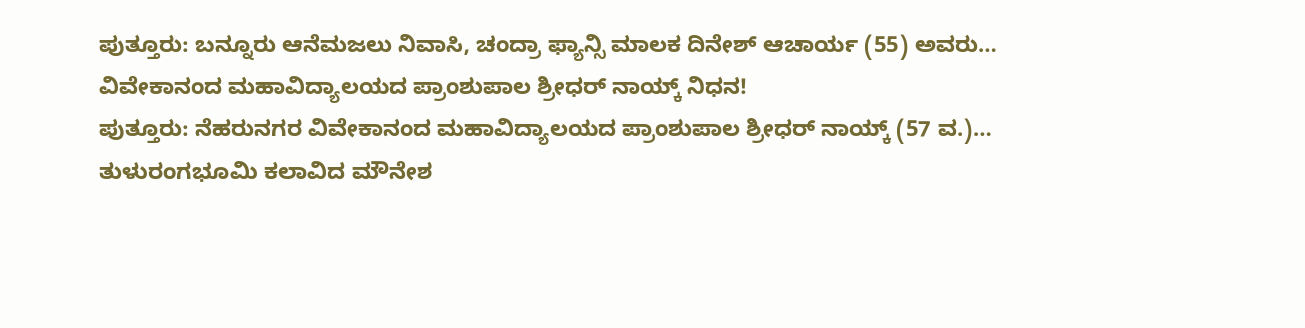ಪುತ್ತೂರು: ಬನ್ನೂರು ಆನೆಮಜಲು ನಿವಾಸಿ, ಚಂದ್ರಾ ಫ್ಯಾನ್ಸಿ ಮಾಲಕ ದಿನೇಶ್ ಆಚಾರ್ಯ (55) ಅವರು…
ವಿವೇಕಾನಂದ ಮಹಾವಿದ್ಯಾಲಯದ ಪ್ರಾಂಶುಪಾಲ ಶ್ರೀಧರ್ ನಾಯ್ಕ್ ನಿಧನ!
ಪುತ್ತೂರು: ನೆಹರುನಗರ ವಿವೇಕಾನಂದ ಮಹಾವಿದ್ಯಾಲಯದ ಪ್ರಾಂಶುಪಾಲ ಶ್ರೀಧರ್ ನಾಯ್ಕ್ (57 ವ.)…
ತುಳುರಂಗಭೂಮಿ ಕಲಾವಿದ ಮೌನೇಶ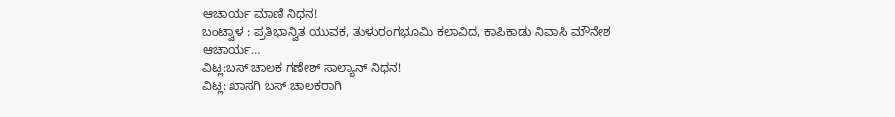ಆಚಾರ್ಯ ಮಾಣಿ ನಿಧನ!
ಬಂಟ್ವಾಳ : ಪ್ರತಿಭಾನ್ವಿತ ಯುವಕ, ತುಳುರಂಗಭೂಮಿ ಕಲಾವಿದ, ಕಾಪಿಕಾಡು ನಿವಾಸಿ ಮೌನೇಶ ಆಚಾರ್ಯ…
ವಿಟ್ಲ:ಬಸ್ ಚಾಲಕ ಗಣೇಶ್ ಸಾಲ್ಯಾನ್ ನಿಧನ!
ವಿಟ್ಲ: ಖಾಸಗಿ ಬಸ್ ಚಾಲಕರಾಗಿ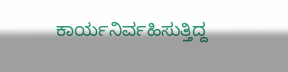ಕಾರ್ಯನಿರ್ವಹಿಸುತ್ತಿದ್ದ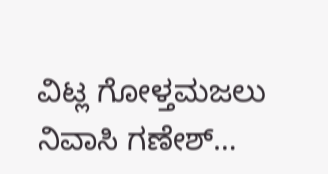ವಿಟ್ಲ ಗೋಳ್ತಮಜಲು ನಿವಾಸಿ ಗಣೇಶ್…